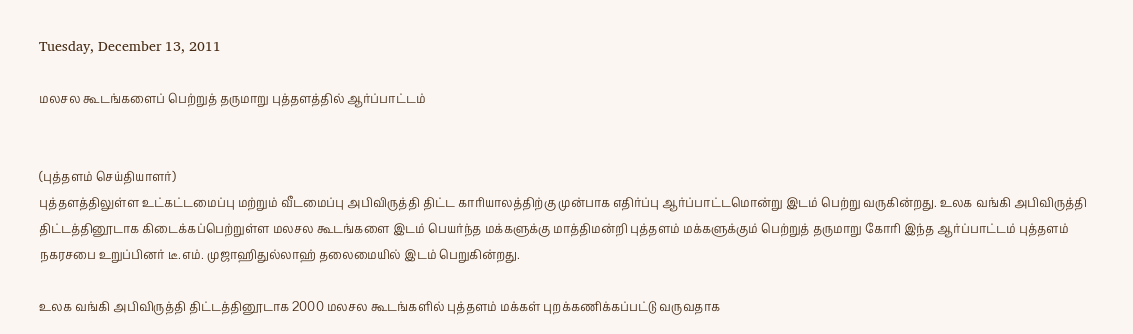Tuesday, December 13, 2011

மலசல கூடங்களைப் பெற்றுத் தருமாறு புத்தளத்தில் ஆர்ப்பாட்டம்


(புத்தளம் செய்தியாளர்)
புத்தளத்திலுள்ள உட்கட்டமைப்பு மற்றும் வீடமைப்பு அபிவிருத்தி திட்ட காரியாலத்திற்கு முன்பாக எதிர்ப்பு ஆர்ப்பாட்டமொன்று இடம் பெற்று வருகின்றது. உலக வங்கி அபிவிருத்தி திட்டத்தினூடாக கிடைக்கப்பெற்றுள்ள மலசல கூடங்களை இடம் பெயர்ந்த மக்களுக்கு மாத்திமன்றி புத்தளம் மக்களுக்கும் பெற்றுத் தருமாறு கோரி இந்த ஆர்ப்பாட்டம் புத்தளம் நகரசபை உறுப்பினர் டீ.எம். முஜாஹிதுல்லாஹ் தலைமையில் இடம் பெறுகின்றது.

உலக வங்கி அபிவிருத்தி திட்டத்தினூடாக 2000 மலசல கூடங்களில் புத்தளம் மக்கள் புறக்கணிக்கப்பட்டு வருவதாக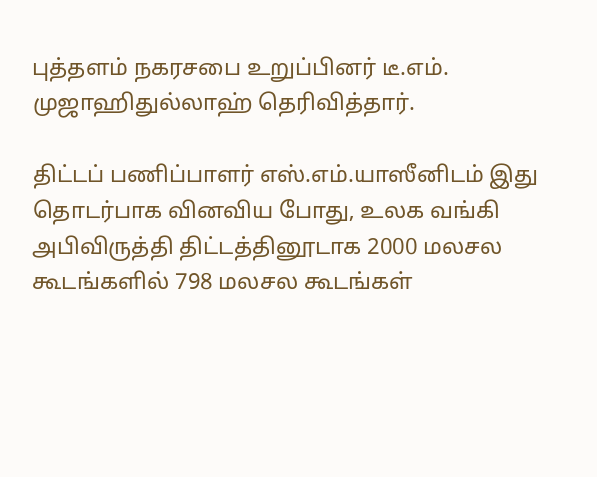புத்தளம் நகரசபை உறுப்பினர் டீ.எம். முஜாஹிதுல்லாஹ் தெரிவித்தார்.

திட்டப் பணிப்பாளர் எஸ்.எம்.யாஸீனிடம் இது தொடர்பாக வினவிய போது, உலக வங்கி அபிவிருத்தி திட்டத்தினூடாக 2000 மலசல கூடங்களில் 798 மலசல கூடங்கள்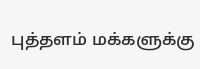புத்தளம் மக்களுக்கு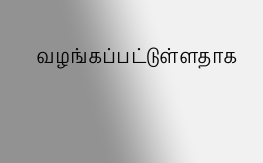வழங்கப்பட்டுள்ளதாக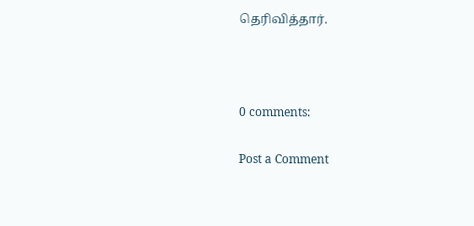தெரிவித்தார்.



0 comments:

Post a Comment